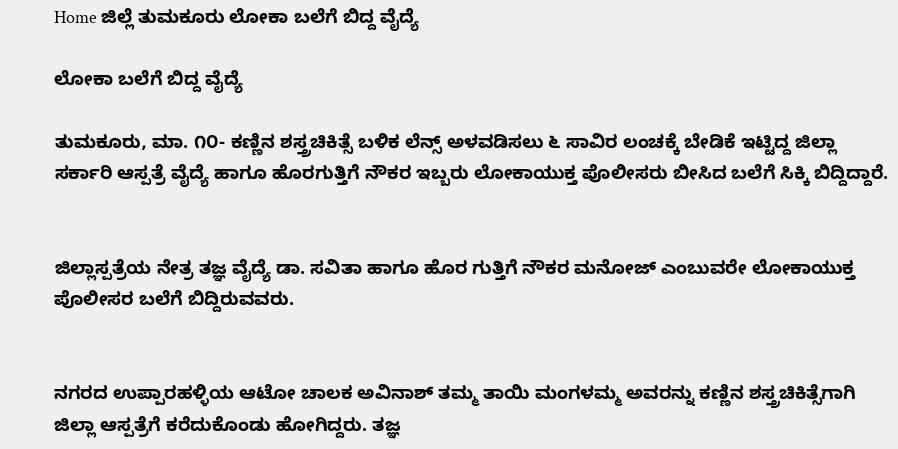Home ಜಿಲ್ಲೆ ತುಮಕೂರು ಲೋಕಾ ಬಲೆಗೆ ಬಿದ್ದ ವೈದ್ಯೆ

ಲೋಕಾ ಬಲೆಗೆ ಬಿದ್ದ ವೈದ್ಯೆ

ತುಮಕೂರು, ಮಾ. ೧೦- ಕಣ್ಣಿನ ಶಸ್ತ್ರಚಿಕಿತ್ಸೆ ಬಳಿಕ ಲೆನ್ಸ್ ಅಳವಡಿಸಲು ೬ ಸಾವಿರ ಲಂಚಕ್ಕೆ ಬೇಡಿಕೆ ಇಟ್ಟಿದ್ದ ಜಿಲ್ಲಾ ಸರ್ಕಾರಿ ಆಸ್ಪತ್ರೆ ವೈದ್ಯೆ ಹಾಗೂ ಹೊರಗುತ್ತಿಗೆ ನೌಕರ ಇಬ್ಬರು ಲೋಕಾಯುಕ್ತ ಪೊಲೀಸರು ಬೀಸಿದ ಬಲೆಗೆ ಸಿಕ್ಕಿ ಬಿದ್ದಿದ್ದಾರೆ.


ಜಿಲ್ಲಾಸ್ಪತ್ರೆಯ ನೇತ್ರ ತಜ್ಞ ವೈದ್ಯೆ ಡಾ. ಸವಿತಾ ಹಾಗೂ ಹೊರ ಗುತ್ತಿಗೆ ನೌಕರ ಮನೋಜ್ ಎಂಬುವರೇ ಲೋಕಾಯುಕ್ತ ಪೊಲೀಸರ ಬಲೆಗೆ ಬಿದ್ದಿರುವವರು.


ನಗರದ ಉಪ್ಪಾರಹಳ್ಳಿಯ ಆಟೋ ಚಾಲಕ ಅವಿನಾಶ್ ತಮ್ಮ ತಾಯಿ ಮಂಗಳಮ್ಮ ಅವರನ್ನು ಕಣ್ಣಿನ ಶಸ್ತ್ರಚಿಕಿತ್ಸೆಗಾಗಿ ಜಿಲ್ಲಾ ಆಸ್ಪತ್ರೆಗೆ ಕರೆದುಕೊಂಡು ಹೋಗಿದ್ದರು. ತಜ್ಞ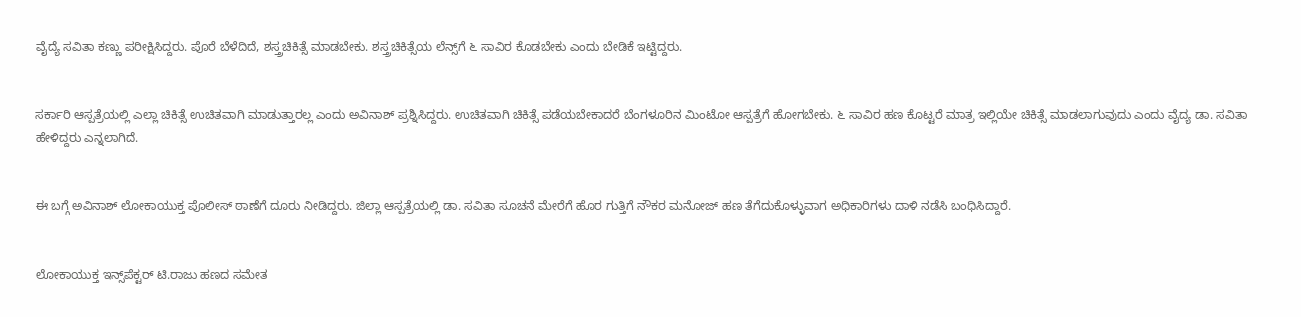ವೈದ್ಯೆ ಸವಿತಾ ಕಣ್ಣು ಪರೀಕ್ಷಿಸಿದ್ದರು. ಪೊರೆ ಬೆಳೆದಿದೆ, ಶಸ್ತ್ರಚಿಕಿತ್ಸೆ ಮಾಡಬೇಕು. ಶಸ್ತ್ರಚಿಕಿತ್ಸೆಯ ಲೆನ್ಸ್‌ಗೆ ೬ ಸಾವಿರ ಕೊಡಬೇಕು ಎಂದು ಬೇಡಿಕೆ ಇಟ್ಟಿದ್ದರು.


ಸರ್ಕಾರಿ ಆಸ್ಪತ್ರೆಯಲ್ಲಿ ಎಲ್ಲಾ ಚಿಕಿತ್ಸೆ ಉಚಿತವಾಗಿ ಮಾಡುತ್ತಾರಲ್ಲ ಎಂದು ಅವಿನಾಶ್ ಪ್ರಶ್ನಿಸಿದ್ದರು. ಉಚಿತವಾಗಿ ಚಿಕಿತ್ಸೆ ಪಡೆಯಬೇಕಾದರೆ ಬೆಂಗಳೂರಿನ ಮಿಂಟೋ ಆಸ್ಪತ್ರೆಗೆ ಹೋಗಬೇಕು. ೬ ಸಾವಿರ ಹಣ ಕೊಟ್ಟರೆ ಮಾತ್ರ ಇಲ್ಲಿಯೇ ಚಿಕಿತ್ಸೆ ಮಾಡಲಾಗುವುದು ಎಂದು ವೈದ್ಯ ಡಾ. ಸವಿತಾ ಹೇಳಿದ್ದರು ಎನ್ನಲಾಗಿದೆ.


ಈ ಬಗ್ಗೆ ಅವಿನಾಶ್ ಲೋಕಾಯುಕ್ತ ಪೊಲೀಸ್ ಠಾಣೆಗೆ ದೂರು ನೀಡಿದ್ದರು. ಜಿಲ್ಲಾ ಆಸ್ಪತ್ರೆಯಲ್ಲಿ ಡಾ. ಸವಿತಾ ಸೂಚನೆ ಮೇರೆಗೆ ಹೊರ ಗುತ್ತಿಗೆ ನೌಕರ ಮನೋಜ್ ಹಣ ತೆಗೆದುಕೊಳ್ಳುವಾಗ ಅಧಿಕಾರಿಗಳು ದಾಳಿ ನಡೆಸಿ ಬಂಧಿಸಿದ್ದಾರೆ.


ಲೋಕಾಯುಕ್ತ ಇನ್ಸ್‌ಪೆಕ್ಟರ್ ಟಿ.ರಾಜು ಹಣದ ಸಮೇತ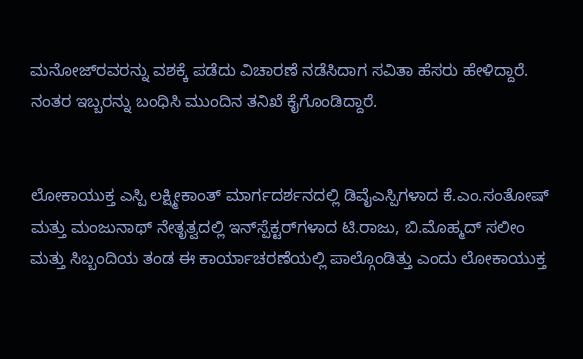ಮನೋಜ್‌ರವರನ್ನು ವಶಕ್ಕೆ ಪಡೆದು ವಿಚಾರಣೆ ನಡೆಸಿದಾಗ ಸವಿತಾ ಹೆಸರು ಹೇಳಿದ್ದಾರೆ. ನಂತರ ಇಬ್ಬರನ್ನು ಬಂಧಿಸಿ ಮುಂದಿನ ತನಿಖೆ ಕೈಗೊಂಡಿದ್ದಾರೆ.


ಲೋಕಾಯುಕ್ತ ಎಸ್ಪಿ ಲಕ್ಷ್ಮೀಕಾಂತ್ ಮಾರ್ಗದರ್ಶನದಲ್ಲಿ ಡಿವೈಎಸ್ಪಿಗಳಾದ ಕೆ.ಎಂ.ಸಂತೋಷ್ ಮತ್ತು ಮಂಜುನಾಥ್ ನೇತೃತ್ವದಲ್ಲಿ ಇನ್‌ಸ್ಪೆಕ್ಟರ್‌ಗಳಾದ ಟಿ.ರಾಜು, ಬಿ.ಮೊಹ್ಮದ್ ಸಲೀಂ ಮತ್ತು ಸಿಬ್ಬಂದಿಯ ತಂಡ ಈ ಕಾರ್ಯಾಚರಣೆಯಲ್ಲಿ ಪಾಲ್ಗೊಂಡಿತ್ತು ಎಂದು ಲೋಕಾಯುಕ್ತ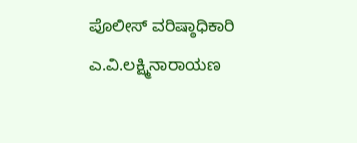ಪೊಲೀಸ್ ವರಿಷ್ಠಾಧಿಕಾರಿ ಎ.ವಿ.ಲಕ್ಷ್ಮಿನಾರಾಯಣ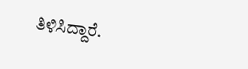ತಿಳಿಸಿದ್ದಾರೆ.